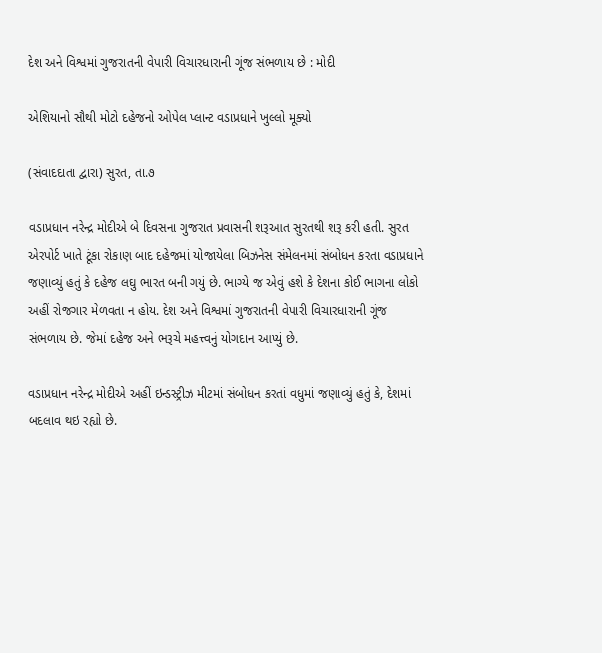દેશ અને વિશ્વમાં ગુજરાતની વેપારી વિચારધારાની ગૂંજ સંભળાય છે : મોદી

એશિયાનો સૌથી મોટો દહેજનો ઓપેલ પ્લાન્ટ વડાપ્રધાને ખુલ્લો મૂક્યો

(સંવાદદાતા દ્વારા) સુરત, તા.૭

વડાપ્રધાન નરેન્દ્ર મોદીએ બે દિવસના ગુજરાત પ્રવાસની શરૂઆત સુરતથી શરૂ કરી હતી. સુરત એરપોર્ટ ખાતે ટૂંકા રોકાણ બાદ દહેજમાં યોજાયેલા બિઝનેસ સંમેલનમાં સંબોધન કરતા વડાપ્રધાને જણાવ્યું હતું કે દહેજ લઘુ ભારત બની ગયું છે. ભાગ્યે જ એવું હશે કે દેશના કોઈ ભાગના લોકો અહીં રોજગાર મેળવતા ન હોય. દેશ અને વિશ્વમાં ગુજરાતની વેપારી વિચારધારાની ગૂંજ સંભળાય છે. જેમાં દહેજ અને ભરૂચે મહત્ત્વનું યોગદાન આપ્યું છે.

વડાપ્રધાન નરેન્દ્ર મોદીએ અહીં ઇન્ડસ્ટ્રીઝ મીટમાં સંબોધન કરતાં વધુમાં જણાવ્યું હતું કે, દેશમાં બદલાવ થઇ રહ્યો છે.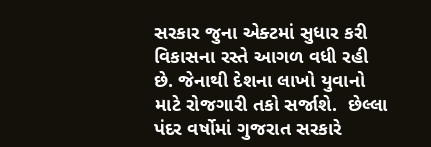સરકાર જુના એક્ટમાં સુધાર કરી વિકાસના રસ્તે આગળ વધી રહી છે. જેનાથી દેશના લાખો યુવાનો માટે રોજગારી તકો સર્જાશે.  છેલ્લા પંદર વર્ષોમાં ગુજરાત સરકારે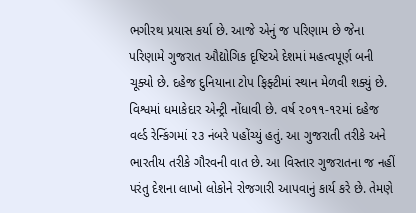ભગીરથ પ્રયાસ કર્યા છે. આજે એનું જ પરિણામ છે જેના પરિણામે ગુજરાત ઔદ્યોગિક દૃષ્ટિએ દેશમાં મહત્વપૂર્ણ બની ચૂક્યો છે. દહેજ દુનિયાના ટોપ ફિફ્ટીમાં સ્થાન મેળવી શક્યું છે. વિશ્વમાં ધમાકેદાર એન્ટ્રી નોંધાવી છે. વર્ષ ૨૦૧૧-૧૨માં દહેજ વર્લ્ડ રેન્કિંગમાં ૨૩ નંબરે પહોંચ્યું હતું. આ ગુજરાતી તરીકે અને ભારતીય તરીકે ગૌરવની વાત છે. આ વિસ્તાર ગુજરાતના જ નહીં પરંતુ દેશના લાખો લોકોને રોજગારી આપવાનું કાર્ય કરે છે. તેમણે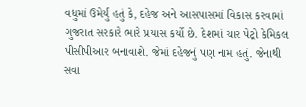વધુમાં ઉમેર્યું હતું કે, દહેજ અને આસપાસમાં વિકાસ કરવામાં ગુજરાત સરકારે ભારે પ્રયાસ કર્યો છે. દેશમાં ચાર પેટ્રો કેમિકલ પીસીપીઆર બનાવાશે. જેમાં દહેજનું પણ નામ હતું. જેનાથી સવા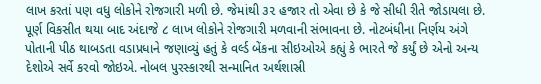લાખ કરતાં પણ વધુ લોકોને રોજગારી મળી છે. જેમાંથી ૩૨ હજાર તો એવા છે કે જે સીધી રીતે જોડાયલા છે. પૂર્ણ વિકસીત થયા બાદ અંદાજે ૮ લાખ લોકોને રોજગારી મળવાની સંભાવના છે. નોટબંધીના નિર્ણય અંગે પોતાની પીઠ થાબડતા વડાપ્રધાને જણાવ્યું હતું કે વર્લ્ડ બેંકના સીઇઓએ કહ્યું કે ભારતે જે કર્યું છે એનો અન્ય દેશોએ સર્વે કરવો જોઇએ. નોબલ પુરસ્કારથી સન્માનિત અર્થશાસ્રી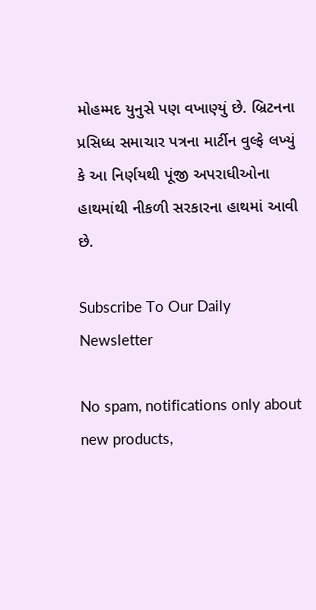મોહમ્મદ યુનુસે પણ વખાણ્યું છે. બ્રિટનના પ્રસિધ્ધ સમાચાર પત્રના માર્ટીન વુલ્ફે લખ્યું કે આ નિર્ણયથી પૂંજી અપરાધીઓના હાથમાંથી નીકળી સરકારના હાથમાં આવી છે.

Subscribe To Our Daily Newsletter

No spam, notifications only about new products,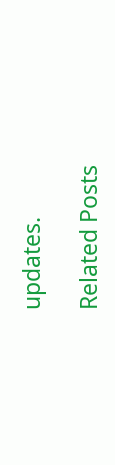updates.

Related Posts